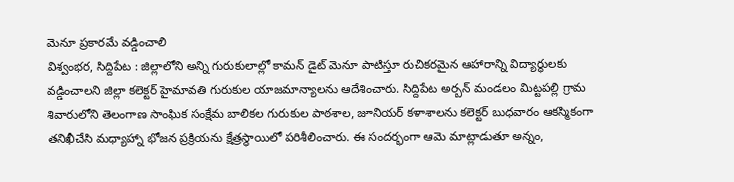మెనూ ప్రకారమే వడ్డించాలి
విశ్వంభర, సిద్దిపేట : జిల్లాలోని అన్ని గురుకులాల్లో కామన్ డైట్ మెనూ పాటిస్తూ రుచికరమైన ఆహారాన్ని విద్యార్థులకు వడ్డించాలని జిల్లా కలెక్టర్ హైమావతి గురుకుల యాజమాన్యాలను ఆదేశించారు. సిద్దిపేట అర్బన్ మండలం మిట్టపల్లి గ్రామ శివారులోని తెలంగాణ సాంఘిక సంక్షేమ బాలికల గురుకుల పాఠశాల, జూనియర్ కళాశాలను కలెక్టర్ బుధవారం ఆకస్మికంగా తనిఖీచేసి మధ్యాహ్నా భోజన ప్రక్రియను క్షేత్రస్థాయిలో పరిశీలించారు. ఈ సందర్భంగా ఆమె మాట్లాడుతూ అన్నం,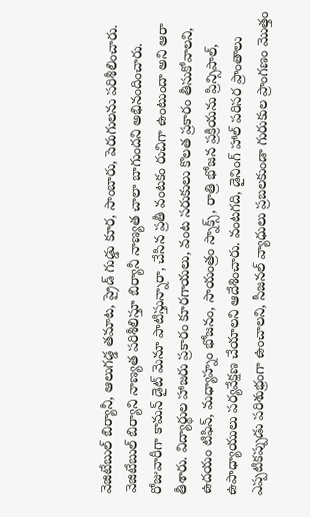వెజిటేబుల్ బిర్యానీ, ఆలుగడ్డ తమాట, ప్రైడ్ గుడ్డు కూర, సాంబారు, పెరుగులను పరిశీలించారు. వెజిటేబుల్ బిర్యాని నాణ్యత పరిశీలిస్తూ బిర్యానీ నాణ్యత చాలా బాగుందని అభినందించారు. రోజువారీగా కామన్ డైట్ మెనూ పాటిస్తున్నారా, చేసిన ప్రతీ వంటకం రుచిగా ఉంటుందా అని ఆరా తీశారు. విద్యార్థుల హాజరు ప్రకారం కూరగాయలు, వంట సరుకులు కొలత ప్రకారం తీసుకోవాలని, ఉదయం టిఫిన్, మధ్యాహ్నం భోజనం, సాయంత్రం స్నాక్స్, రాత్రి భోజన ప్రక్రియను ప్రిన్సిపాల్, ఉపాధ్యాయులు పర్యవేక్షణ చేయాలని ఆదేశించారు. వంటగది, డైనింగ్ హాల్ పరిసర ప్రాంతాలు ఎప్పటికప్పుడు పరిశుభ్రంగా ఉంచాలని, సీజనల్ వ్యాధులు ప్రబలకుండా గురుకుల ప్రాంగణం మొత్తం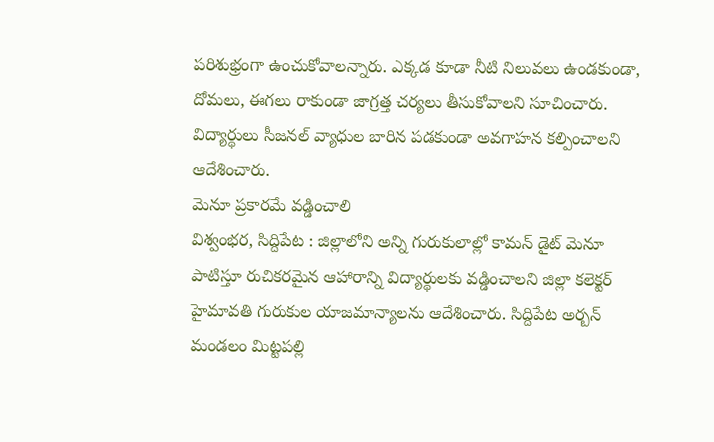పరిశుభ్రంగా ఉంచుకోవాలన్నారు. ఎక్కడ కూడా నీటి నిలువలు ఉండకుండా, దోమలు, ఈగలు రాకుండా జాగ్రత్త చర్యలు తీసుకోవాలని సూచించారు. విద్యార్థులు సీజనల్ వ్యాధుల బారిన పడకుండా అవగాహన కల్పించాలని ఆదేశించారు.
మెనూ ప్రకారమే వడ్డించాలి
విశ్వంభర, సిద్దిపేట : జిల్లాలోని అన్ని గురుకులాల్లో కామన్ డైట్ మెనూ పాటిస్తూ రుచికరమైన ఆహారాన్ని విద్యార్థులకు వడ్డించాలని జిల్లా కలెక్టర్ హైమావతి గురుకుల యాజమాన్యాలను ఆదేశించారు. సిద్దిపేట అర్బన్ మండలం మిట్టపల్లి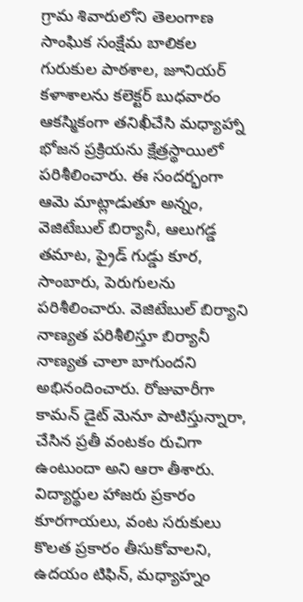గ్రామ శివారులోని తెలంగాణ సాంఘిక సంక్షేమ బాలికల గురుకుల పాఠశాల, జూనియర్ కళాశాలను కలెక్టర్ బుధవారం ఆకస్మికంగా తనిఖీచేసి మధ్యాహ్నా భోజన ప్రక్రియను క్షేత్రస్థాయిలో పరిశీలించారు. ఈ సందర్భంగా ఆమె మాట్లాడుతూ అన్నం, వెజిటేబుల్ బిర్యానీ, ఆలుగడ్డ తమాట, ప్రైడ్ గుడ్డు కూర, సాంబారు, పెరుగులను పరిశీలించారు. వెజిటేబుల్ బిర్యాని నాణ్యత పరిశీలిస్తూ బిర్యానీ నాణ్యత చాలా బాగుందని అభినందించారు. రోజువారీగా కామన్ డైట్ మెనూ పాటిస్తున్నారా, చేసిన ప్రతీ వంటకం రుచిగా ఉంటుందా అని ఆరా తీశారు. విద్యార్థుల హాజరు ప్రకారం కూరగాయలు, వంట సరుకులు కొలత ప్రకారం తీసుకోవాలని, ఉదయం టిఫిన్, మధ్యాహ్నం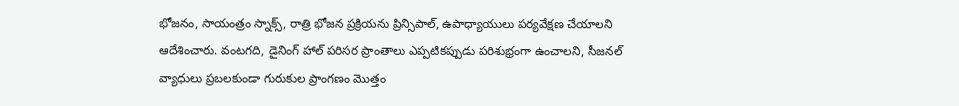భోజనం, సాయంత్రం స్నాక్స్, రాత్రి భోజన ప్రక్రియను ప్రిన్సిపాల్, ఉపాధ్యాయులు పర్యవేక్షణ చేయాలని ఆదేశించారు. వంటగది, డైనింగ్ హాల్ పరిసర ప్రాంతాలు ఎప్పటికప్పుడు పరిశుభ్రంగా ఉంచాలని, సీజనల్ వ్యాధులు ప్రబలకుండా గురుకుల ప్రాంగణం మొత్తం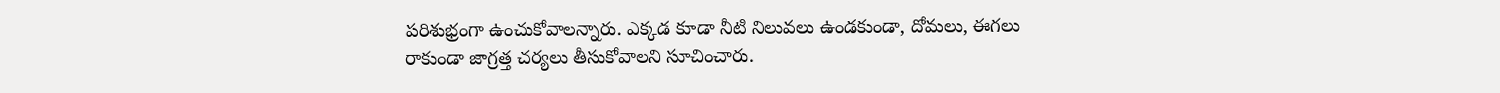పరిశుభ్రంగా ఉంచుకోవాలన్నారు. ఎక్కడ కూడా నీటి నిలువలు ఉండకుండా, దోమలు, ఈగలు రాకుండా జాగ్రత్త చర్యలు తీసుకోవాలని సూచించారు.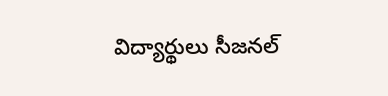విద్యార్థులు సీజనల్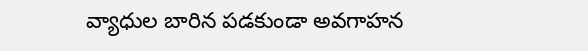వ్యాధుల బారిన పడకుండా అవగాహన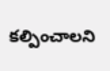కల్పించాలని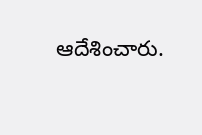ఆదేశించారు.